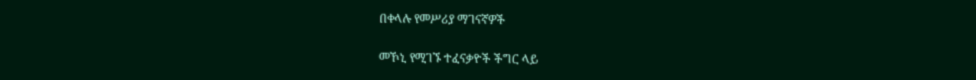በቀላሉ የመሥሪያ ማገናኛዎች

መኾኒ የሚገኙ ተፈናቃዮች ችግር ላይ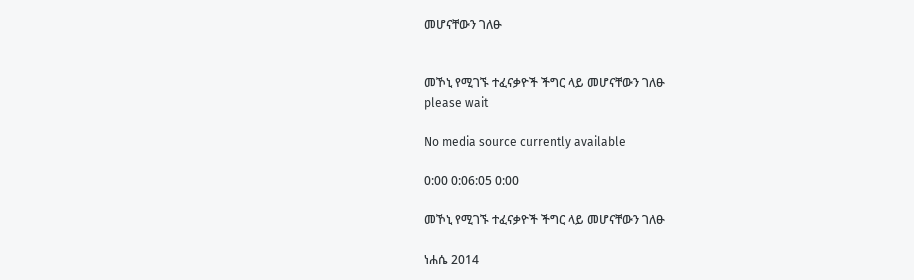መሆናቸውን ገለፁ


መኾኒ የሚገኙ ተፈናቃዮች ችግር ላይ መሆናቸውን ገለፁ
please wait

No media source currently available

0:00 0:06:05 0:00

መኾኒ የሚገኙ ተፈናቃዮች ችግር ላይ መሆናቸውን ገለፁ

ነሐሴ 2014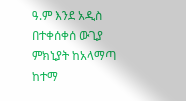ዓ.ም እንደ አዲስ በተቀሰቀሰ ውጊያ ምክኒያት ከአላማጣ ከተማ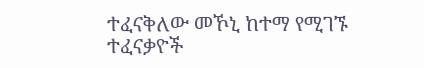ተፈናቅለው መኾኒ ከተማ የሚገኙ ተፈናቃዮች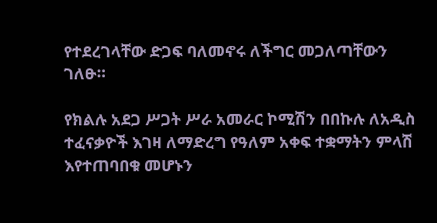የተደረገላቸው ድጋፍ ባለመኖሩ ለችግር መጋለጣቸውን ገለፁ።

የክልሉ አደጋ ሥጋት ሥራ አመራር ኮሚሽን በበኩሉ ለአዲስ ተፈናቃዮች እገዛ ለማድረግ የዓለም አቀፍ ተቋማትን ምላሽ እየተጠባበቁ መሆኑን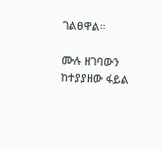ገልፀዋል።

ሙሉ ዘገባውን ከተያያዘው ፋይል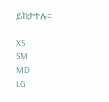ይከታተሉ፡፡

XS
SM
MD
LG